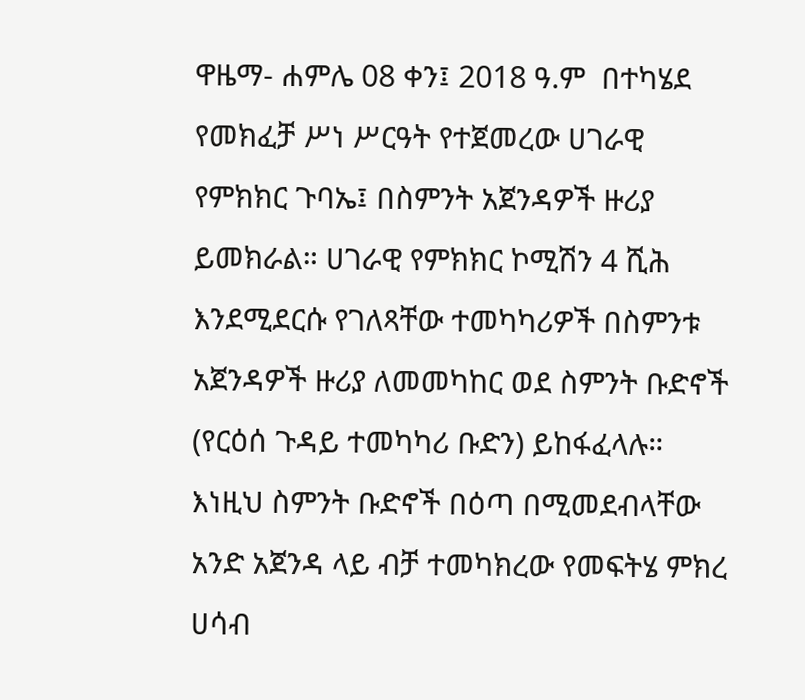ዋዜማ- ሐምሌ 08 ቀን፤ 2018 ዓ.ም  በተካሄደ የመክፈቻ ሥነ ሥርዓት የተጀመረው ሀገራዊ የምክክር ጉባኤ፤ በስምንት አጀንዳዎች ዙሪያ ይመክራል። ሀገራዊ የምክክር ኮሚሽን 4 ሺሕ እንደሚደርሱ የገለጻቸው ተመካካሪዎች በስምንቱ አጀንዳዎች ዙሪያ ለመመካከር ወደ ስምንት ቡድኖች (የርዕሰ ጉዳይ ተመካካሪ ቡድን) ይከፋፈላሉ። እነዚህ ስምንት ቡድኖች በዕጣ በሚመደብላቸው አንድ አጀንዳ ላይ ብቻ ተመካክረው የመፍትሄ ምክረ ሀሳብ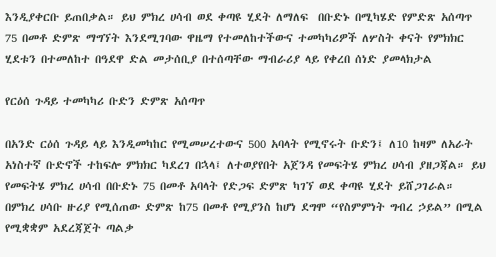እንዲያቀርቡ ይጠበቃል። ይህ ምክረ ሀሳብ ወደ ቀጣዩ ሂደት ለማለፍ  በቡድኑ በሚካሄድ የምድጽ አሰጣጥ 75 በመቶ ድምጽ ማግኘት እንደሚገባው ዋዜማ የተመለከተችውና ተመካካሪዎች ለሦስት ቀናት የምክክር ሂደቱን በተመለከተ በዓደዋ ድል መታሰቢያ በተሰጣቸው ማብራሪያ ላይ የቀረበ ሰነድ ያመላክታል

የርዕሰ ጉዳይ ተመካካሪ ቡድን ድምጽ አሰጣጥ

በአንድ ርዕሰ ጉዳይ ላይ እንዲመካከር የሚመሠረተውና 500 አባላት የሚኖሩት ቡድን፤ ለ10 ከዛም ለአራት አነስተኛ ቡድኖች ተከፍሎ ምክክር ካደረገ በኋላ፤ ለተወያየበት አጀንዳ የመፍትሄ ምክረ ሀሳብ ያዘጋጃል። ይህ የመፍትሄ ምክረ ሀሳብ በቡድኑ 75 በመቶ አባላት የድጋፍ ድምጽ ካገኘ ወደ ቀጣዩ ሂደት ይሸጋገራል። በምክረ ሀሳቡ ዙሪያ የሚሰጠው ድምጽ ከ75 በመቶ የሚያንስ ከሆነ ደግሞ “የስምምነት ግብረ ኃይል” በሚል የሚቋቋም አደረጃጀት ጣልቃ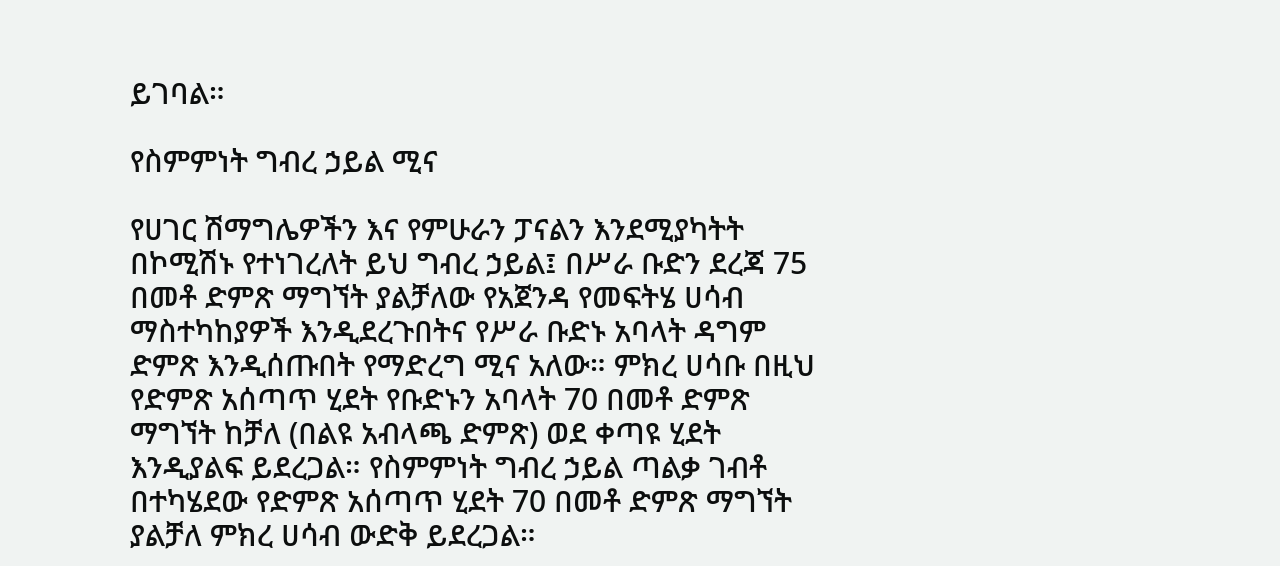ይገባል።

የስምምነት ግብረ ኃይል ሚና

የሀገር ሽማግሌዎችን እና የምሁራን ፓናልን እንደሚያካትት በኮሚሽኑ የተነገረለት ይህ ግብረ ኃይል፤ በሥራ ቡድን ደረጃ 75 በመቶ ድምጽ ማግኘት ያልቻለው የአጀንዳ የመፍትሄ ሀሳብ ማስተካከያዎች እንዲደረጉበትና የሥራ ቡድኑ አባላት ዳግም ድምጽ እንዲሰጡበት የማድረግ ሚና አለው። ምክረ ሀሳቡ በዚህ የድምጽ አሰጣጥ ሂደት የቡድኑን አባላት 70 በመቶ ድምጽ ማግኘት ከቻለ (በልዩ አብላጫ ድምጽ) ወደ ቀጣዩ ሂደት እንዲያልፍ ይደረጋል። የስምምነት ግብረ ኃይል ጣልቃ ገብቶ በተካሄደው የድምጽ አሰጣጥ ሂደት 70 በመቶ ድምጽ ማግኘት ያልቻለ ምክረ ሀሳብ ውድቅ ይደረጋል።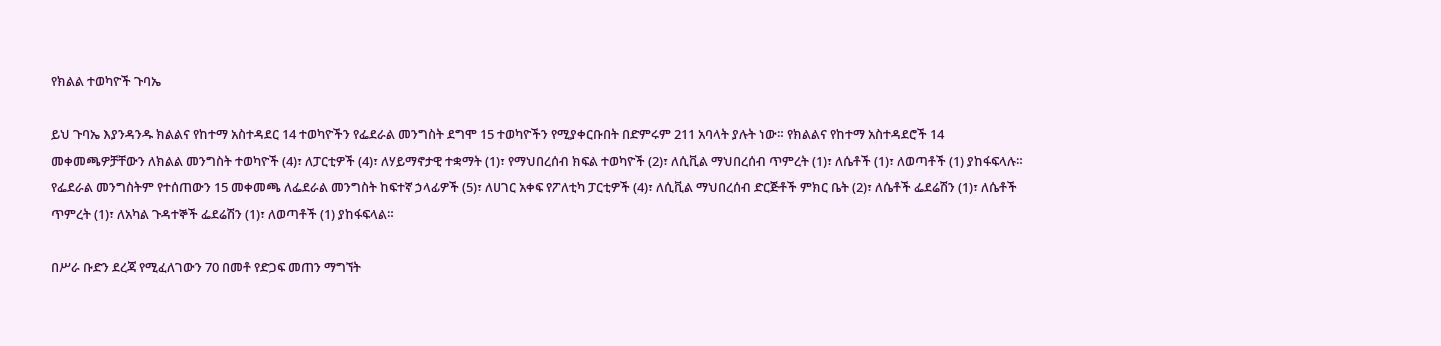የክልል ተወካዮች ጉባኤ

ይህ ጉባኤ እያንዳንዱ ክልልና የከተማ አስተዳደር 14 ተወካዮችን የፌደራል መንግስት ደግሞ 15 ተወካዮችን የሚያቀርቡበት በድምሩም 211 አባላት ያሉት ነው። የክልልና የከተማ አስተዳደሮች 14 መቀመጫዎቻቸውን ለክልል መንግስት ተወካዮች (4)፣ ለፓርቲዎች (4)፣ ለሃይማኖታዊ ተቋማት (1)፣ የማህበረሰብ ክፍል ተወካዮች (2)፣ ለሲቪል ማህበረሰብ ጥምረት (1)፣ ለሴቶች (1)፣ ለወጣቶች (1) ያከፋፍላሉ። የፌደራል መንግስትም የተሰጠውን 15 መቀመጫ ለፌደራል መንግስት ከፍተኛ ኃላፊዎች (5)፣ ለሀገር አቀፍ የፖለቲካ ፓርቲዎች (4)፣ ለሲቪል ማህበረሰብ ድርጅቶች ምክር ቤት (2)፣ ለሴቶች ፌደሬሽን (1)፣ ለሴቶች ጥምረት (1)፣ ለአካል ጉዳተኞች ፌደሬሽን (1)፣ ለወጣቶች (1) ያከፋፍላል።

በሥራ ቡድን ደረጃ የሚፈለገውን 70 በመቶ የድጋፍ መጠን ማግኘት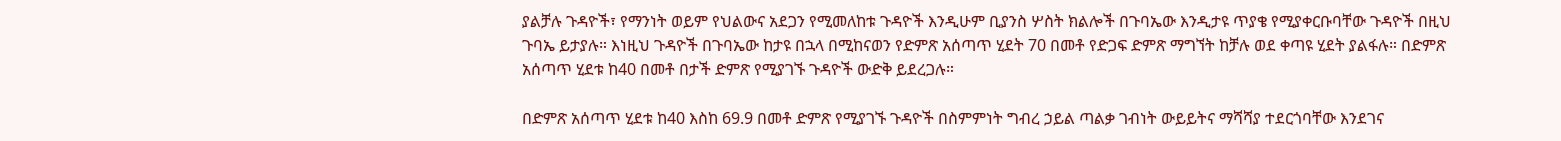ያልቻሉ ጉዳዮች፣ የማንነት ወይም የህልውና አደጋን የሚመለከቱ ጉዳዮች እንዲሁም ቢያንስ ሦስት ክልሎች በጉባኤው እንዲታዩ ጥያቄ የሚያቀርቡባቸው ጉዳዮች በዚህ ጉባኤ ይታያሉ። እነዚህ ጉዳዮች በጉባኤው ከታዩ በኋላ በሚከናወን የድምጽ አሰጣጥ ሂደት 70 በመቶ የድጋፍ ድምጽ ማግኘት ከቻሉ ወደ ቀጣዩ ሂደት ያልፋሉ። በድምጽ አሰጣጥ ሂደቱ ከ40 በመቶ በታች ድምጽ የሚያገኙ ጉዳዮች ውድቅ ይደረጋሉ።

በድምጽ አሰጣጥ ሂደቱ ከ40 እስከ 69.9 በመቶ ድምጽ የሚያገኙ ጉዳዮች በስምምነት ግብረ ኃይል ጣልቃ ገብነት ውይይትና ማሻሻያ ተደርጎባቸው እንደገና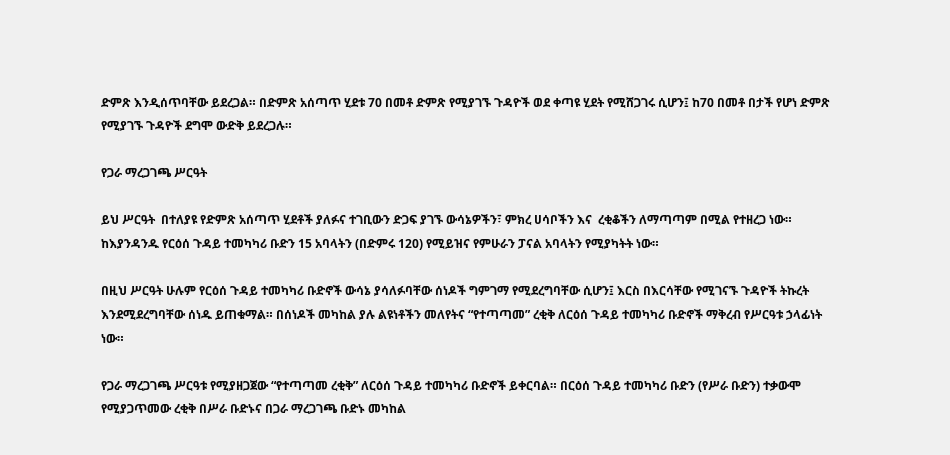ድምጽ እንዲሰጥባቸው ይደረጋል። በድምጽ አሰጣጥ ሂደቱ 70 በመቶ ድምጽ የሚያገኙ ጉዳዮች ወደ ቀጣዩ ሂደት የሚሸጋገሩ ሲሆን፤ ከ70 በመቶ በታች የሆነ ድምጽ የሚያገኙ ጉዳዮች ደግሞ ውድቅ ይደረጋሉ።

የጋራ ማረጋገጫ ሥርዓት

ይህ ሥርዓት  በተለያዩ የድምጽ አሰጣጥ ሂደቶች ያለፉና ተገቢውን ድጋፍ ያገኙ ውሳኔዎችን፣ ምክረ ሀሳቦችን እና  ረቂቆችን ለማጣጣም በሚል የተዘረጋ ነው። ከእያንዳንዱ የርዕሰ ጉዳይ ተመካካሪ ቡድን 15 አባላትን (በድምሩ 120) የሚይዝና የምሁራን ፓናል አባላትን የሚያካትት ነው።

በዚህ ሥርዓት ሁሉም የርዕሰ ጉዳይ ተመካካሪ ቡድኖች ውሳኔ ያሳለፉባቸው ሰነዶች ግምገማ የሚደረግባቸው ሲሆን፤ እርስ በእርሳቸው የሚገናኙ ጉዳዮች ትኩረት እንደሚደረግባቸው ሰነዱ ይጠቁማል። በሰነዶች መካከል ያሉ ልዩነቶችን መለየትና “የተጣጣመ” ረቂቅ ለርዕሰ ጉዳይ ተመካካሪ ቡድኖች ማቅረብ የሥርዓቱ ኃላፊነት ነው።

የጋራ ማረጋገጫ ሥርዓቱ የሚያዘጋጀው “የተጣጣመ ረቂቅ” ለርዕሰ ጉዳይ ተመካካሪ ቡድኖች ይቀርባል። በርዕሰ ጉዳይ ተመካካሪ ቡድን (የሥራ ቡድን) ተቃውሞ የሚያጋጥመው ረቂቅ በሥራ ቡድኑና በጋራ ማረጋገጫ ቡድኑ መካከል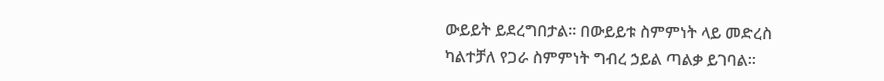ውይይት ይደረግበታል። በውይይቱ ስምምነት ላይ መድረስ ካልተቻለ የጋራ ስምምነት ግብረ ኃይል ጣልቃ ይገባል።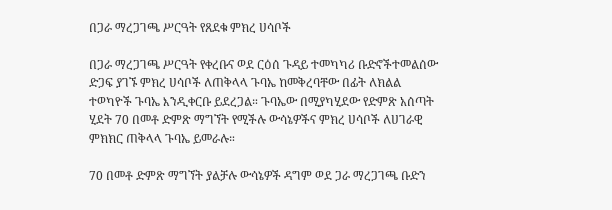በጋራ ማረጋገጫ ሥርዓት የጸደቁ ምክረ ሀሳቦች

በጋራ ማረጋገጫ ሥርዓት የቀረቡና ወደ ርዕሰ ጉዳይ ተመካካሪ ቡድኖችተመልሰው ድጋፍ ያገኙ ምክረ ሀሳቦች ለጠቅላላ ጉባኤ ከመቅረባቸው በፊት ለክልል ተወካዮች ጉባኤ እንዲቀርቡ ይደረጋል። ጉባኤው በሚያካሂደው የድምጽ አሰጣት ሂደት 70 በመቶ ድምጽ ማግኘት የሚችሉ ውሳኔዎችና ምክረ ሀሳቦች ለሀገራዊ ምክክር ጠቅላላ ጉባኤ ይመራሉ።

70 በመቶ ድምጽ ማግኘት ያልቻሉ ውሳኔዎች ዳግም ወደ ጋራ ማረጋገጫ ቡድን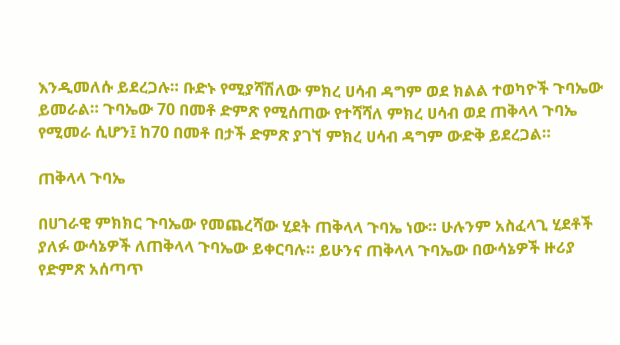እንዲመለሱ ይደረጋሉ። ቡድኑ የሚያሻሽለው ምክረ ሀሳብ ዳግም ወደ ክልል ተወካዮች ጉባኤው ይመራል። ጉባኤው 70 በመቶ ድምጽ የሚሰጠው የተሻሻለ ምክረ ሀሳብ ወደ ጠቅላላ ጉባኤ የሚመራ ሲሆን፤ ከ70 በመቶ በታች ድምጽ ያገኘ ምክረ ሀሳብ ዳግም ውድቅ ይደረጋል።

ጠቅላላ ጉባኤ

በሀገራዊ ምክክር ጉባኤው የመጨረሻው ሂደት ጠቅላላ ጉባኤ ነው። ሁሉንም አስፈላጊ ሂደቶች ያለፉ ውሳኔዎች ለጠቅላላ ጉባኤው ይቀርባሉ። ይሁንና ጠቅላላ ጉባኤው በውሳኔዎች ዙሪያ የድምጽ አሰጣጥ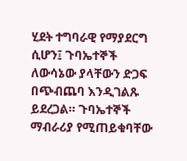ሂደት ተግባራዊ የማያደርግ ሲሆን፤ ጉባኤተኞች ለውሳኔው ያላቸውን ድጋፍ በጭብጨባ እንዲገልጹ ይደረጋል። ጉባኤተኞች ማብራሪያ የሚጠይቁባቸው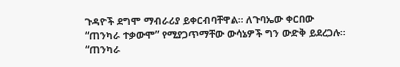ጉዳዮች ደግሞ ማብራሪያ ይቀርብባቸዋል። ለጉባኤው ቀርበው “ጠንካራ ተቃውሞ” የሚያጋጥማቸው ውሳኔዎች ግን ውድቅ ይደረጋሉ። “ጠንካራ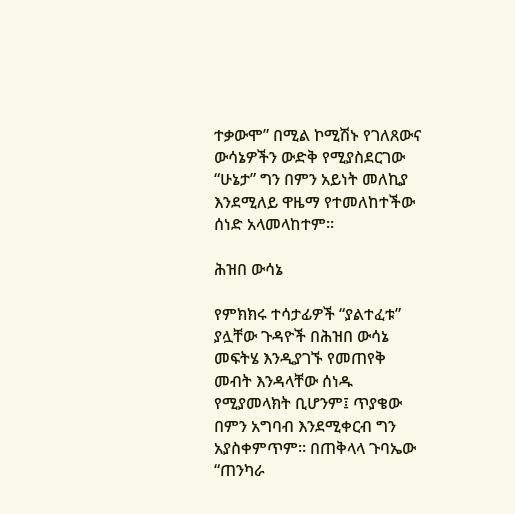ተቃውሞ” በሚል ኮሚሽኑ የገለጸውና ውሳኔዎችን ውድቅ የሚያስደርገው “ሁኔታ” ግን በምን አይነት መለኪያ እንደሚለይ ዋዜማ የተመለከተችው ሰነድ አላመላከተም።

ሕዝበ ውሳኔ

የምክክሩ ተሳታፊዎች “ያልተፈቱ” ያሏቸው ጉዳዮች በሕዝበ ውሳኔ መፍትሄ እንዲያገኙ የመጠየቅ መብት እንዳላቸው ሰነዱ የሚያመላክት ቢሆንም፤ ጥያቄው በምን አግባብ እንደሚቀርብ ግን አያስቀምጥም። በጠቅላላ ጉባኤው “ጠንካራ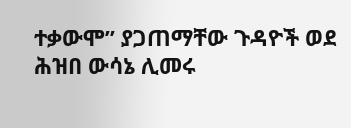ተቃውሞ” ያጋጠማቸው ጉዳዮች ወደ ሕዝበ ውሳኔ ሊመሩ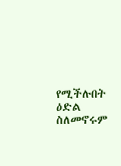የሚችሉበት ዕድል ስለመኖሩም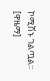ኮሚሽኑ ገልጧል። [ዋዜማ]